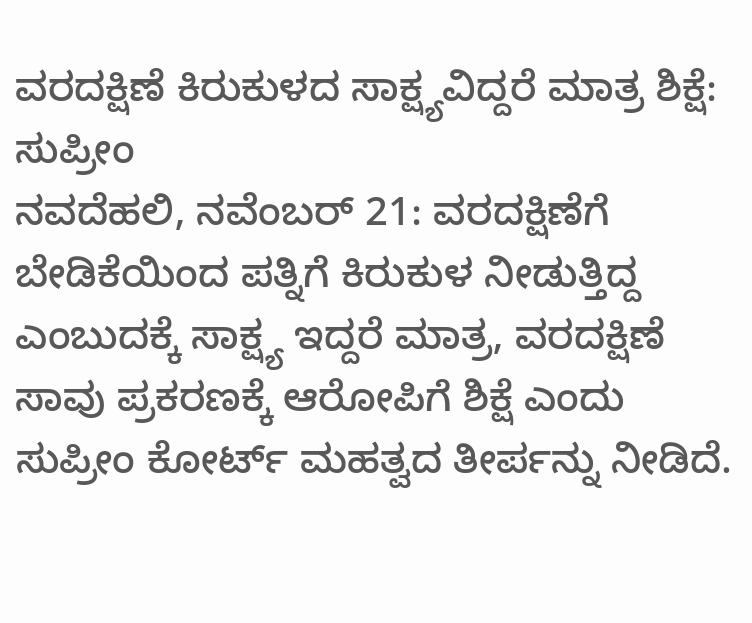ವರದಕ್ಷಿಣೆ ಕಿರುಕುಳದ ಸಾಕ್ಷ್ಯವಿದ್ದರೆ ಮಾತ್ರ ಶಿಕ್ಷೆ: ಸುಪ್ರೀಂ
ನವದೆಹಲಿ, ನವೆಂಬರ್ 21: ವರದಕ್ಷಿಣೆಗೆ ಬೇಡಿಕೆಯಿಂದ ಪತ್ನಿಗೆ ಕಿರುಕುಳ ನೀಡುತ್ತಿದ್ದ ಎಂಬುದಕ್ಕೆ ಸಾಕ್ಷ್ಯ ಇದ್ದರೆ ಮಾತ್ರ, ವರದಕ್ಷಿಣೆ ಸಾವು ಪ್ರಕರಣಕ್ಕೆ ಆರೋಪಿಗೆ ಶಿಕ್ಷೆ ಎಂದು ಸುಪ್ರೀಂ ಕೋರ್ಟ್ ಮಹತ್ವದ ತೀರ್ಪನ್ನು ನೀಡಿದೆ.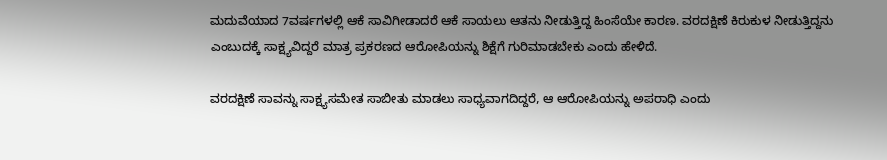ಮದುವೆಯಾದ 7ವರ್ಷಗಳಲ್ಲಿ ಆಕೆ ಸಾವಿಗೀಡಾದರೆ ಆಕೆ ಸಾಯಲು ಆತನು ನೀಡುತ್ತಿದ್ದ ಹಿಂಸೆಯೇ ಕಾರಣ. ವರದಕ್ಷಿಣೆ ಕಿರುಕುಳ ನೀಡುತ್ತಿದ್ದನು ಎಂಬುದಕ್ಕೆ ಸಾಕ್ಷ್ಯವಿದ್ದರೆ ಮಾತ್ರ ಪ್ರಕರಣದ ಆರೋಪಿಯನ್ನು ಶಿಕ್ಷೆಗೆ ಗುರಿಮಾಡಬೇಕು ಎಂದು ಹೇಳಿದೆ.

ವರದಕ್ಷಿಣೆ ಸಾವನ್ನು ಸಾಕ್ಷ್ಯಸಮೇತ ಸಾಬೀತು ಮಾಡಲು ಸಾಧ್ಯವಾಗದಿದ್ದರೆ, ಆ ಆರೋಪಿಯನ್ನು ಅಪರಾಧಿ ಎಂದು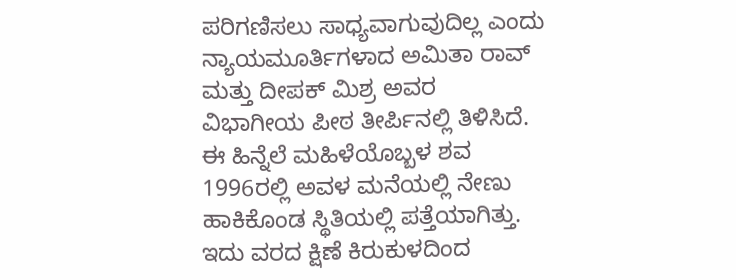ಪರಿಗಣಿಸಲು ಸಾಧ್ಯವಾಗುವುದಿಲ್ಲ ಎಂದು ನ್ಯಾಯಮೂರ್ತಿಗಳಾದ ಅಮಿತಾ ರಾವ್ ಮತ್ತು ದೀಪಕ್ ಮಿಶ್ರ ಅವರ ವಿಭಾಗೀಯ ಪೀಠ ತೀರ್ಪಿನಲ್ಲಿ ತಿಳಿಸಿದೆ.
ಈ ಹಿನ್ನೆಲೆ ಮಹಿಳೆಯೊಬ್ಬಳ ಶವ 1996ರಲ್ಲಿ ಅವಳ ಮನೆಯಲ್ಲಿ ನೇಣು ಹಾಕಿಕೊಂಡ ಸ್ಥಿತಿಯಲ್ಲಿ ಪತ್ತೆಯಾಗಿತ್ತು. ಇದು ವರದ ಕ್ಷಿಣೆ ಕಿರುಕುಳದಿಂದ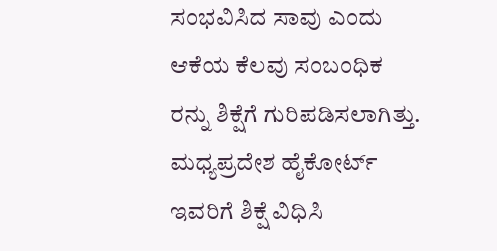ಸಂಭವಿಸಿದ ಸಾವು ಎಂದು ಆಕೆಯ ಕೆಲವು ಸಂಬಂಧಿಕ ರನ್ನು ಶಿಕ್ಷೆಗೆ ಗುರಿಪಡಿಸಲಾಗಿತ್ತು. ಮಧ್ಯಪ್ರದೇಶ ಹೈಕೋರ್ಟ್ ಇವರಿಗೆ ಶಿಕ್ಷೆ ವಿಧಿಸಿ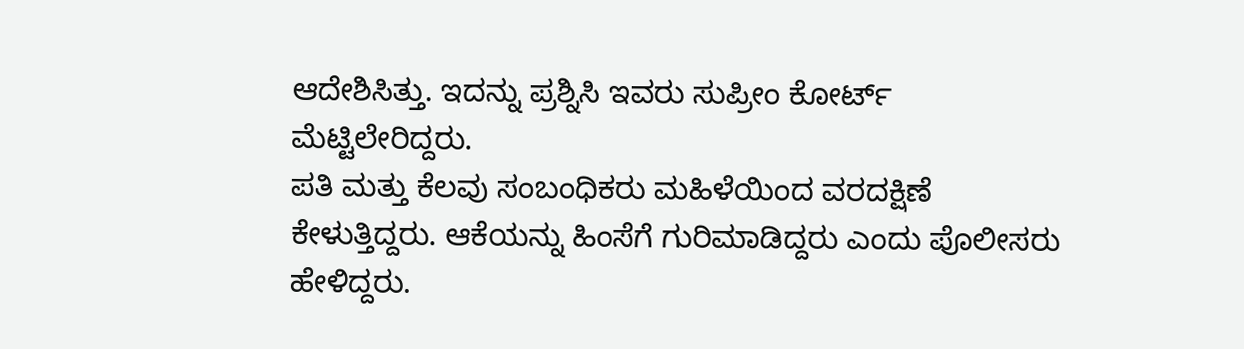ಆದೇಶಿಸಿತ್ತು. ಇದನ್ನು ಪ್ರಶ್ನಿಸಿ ಇವರು ಸುಪ್ರೀಂ ಕೋರ್ಟ್ ಮೆಟ್ಟಿಲೇರಿದ್ದರು.
ಪತಿ ಮತ್ತು ಕೆಲವು ಸಂಬಂಧಿಕರು ಮಹಿಳೆಯಿಂದ ವರದಕ್ಷಿಣೆ ಕೇಳುತ್ತಿದ್ದರು. ಆಕೆಯನ್ನು ಹಿಂಸೆಗೆ ಗುರಿಮಾಡಿದ್ದರು ಎಂದು ಪೊಲೀಸರು ಹೇಳಿದ್ದರು.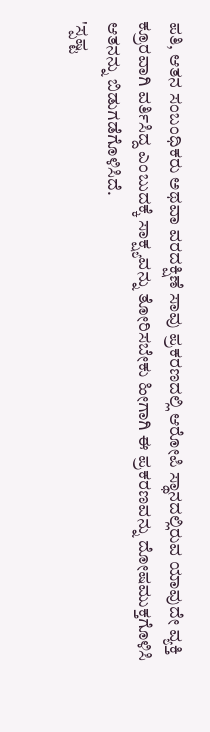ಪತಿ, ಆತನ ಸಂಬಂಧಿಕರು ಅಥವಾ ವರದಕ್ಷಿಣೆ ಸಾವು ಪ್ರಕರಣದಲ್ಲಿ ಆರೋಪಿ ಸ್ಥಾನದಲ್ಲಿರುವ ಯಾವುದೇ ವ್ಯಕ್ತಿ ಕ್ರೂರವಾಗಿ ವರ್ತಿಸಿದ್ದ ಎಂಬುದಕ್ಕೆ ಸಾಕ್ಷ್ಯವನ್ನು ತೋರಿಸಬೇಕು ಹೀಗಾಗಿ ಈ ಪ್ರಕರಣವನ್ನು ದೋಷಮುಕ್ತಗೊಳಿಸಿ ಆತನನ್ನು ಬಿಡುಗಡೆಗೊಳಿಸಿದೆ.
'ಸ್ಪಷ್ಟ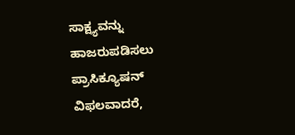ಸಾಕ್ಷ್ಯವನ್ನು ಹಾಜರುಪಡಿಸಲು ಪ್ರಾಸಿಕ್ಯೂಷನ್ ವಿಫಲವಾದರೆ,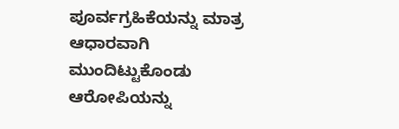ಪೂರ್ವಗ್ರಹಿಕೆಯನ್ನು ಮಾತ್ರ ಆಧಾರವಾಗಿ ಮುಂದಿಟ್ಟುಕೊಂಡು ಆರೋಪಿಯನ್ನು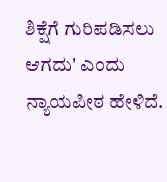ಶಿಕ್ಷೆಗೆ ಗುರಿಪಡಿಸಲು ಆಗದು' ಎಂದು ನ್ಯಾಯಪೀಠ ಹೇಳಿದೆ.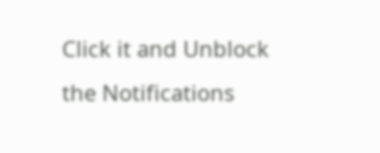Click it and Unblock the Notifications